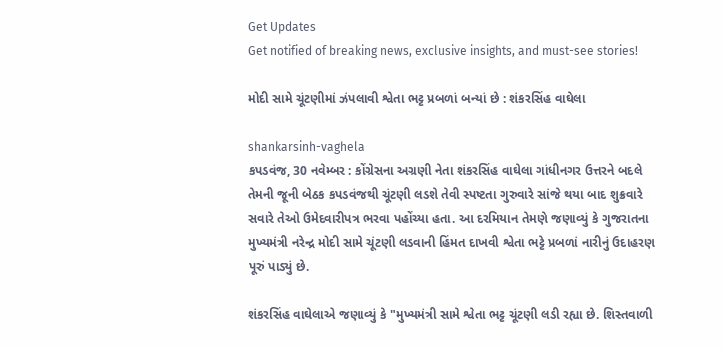Get Updates
Get notified of breaking news, exclusive insights, and must-see stories!

મોદી સામે ચૂંટણીમાં ઝંપલાવી શ્વેતા ભટ્ટ પ્રબળાં બન્યાં છે : શંકરસિંહ વાઘેલા

shankarsinh-vaghela
કપડવંજ, 30 નવેમ્બર : કોંગ્રેસના અગ્રણી નેતા શંકરસિંહ વાઘેલા ગાંધીનગર ઉત્તરને બદલે તેમની જૂની બેઠક કપડવંજથી ચૂંટણી લડશે તેવી સ્પષ્ટતા ગુરુવારે સાંજે થયા બાદ શુક્રવારે સવારે તેઓ ઉમેદવારીપત્ર ભરવા પહોંચ્યા હતા. આ દરમિયાન તેમણે જણાવ્યું કે ગુજરાતના મુખ્યમંત્રી નરેન્દ્ર મોદી સામે ચૂંટણી લડવાની હિંમત દાખવી શ્વેતા ભટ્ટે પ્રબળાં નારીનું ઉદાહરણ પૂરું પાડ્યું છે.

શંકરસિંહ વાઘેલાએ જણાવ્યું કે "મુખ્યમંત્રી સામે શ્વેતા ભટ્ટ ચૂંટણી લડી રહ્યા છે. શિસ્તવાળી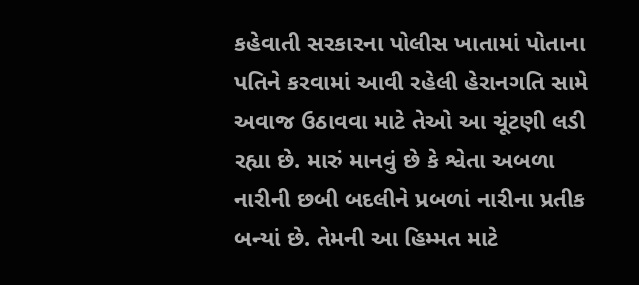કહેવાતી સરકારના પોલીસ ખાતામાં પોતાના પતિને કરવામાં આવી રહેલી હેરાનગતિ સામે અવાજ ઉઠાવવા માટે તેઓ આ ચૂંટણી લડી રહ્યા છે. મારું માનવું છે કે શ્વેતા અબળા નારીની છબી બદલીને પ્રબળાં નારીના પ્રતીક બન્યાં છે. તેમની આ હિમ્મત માટે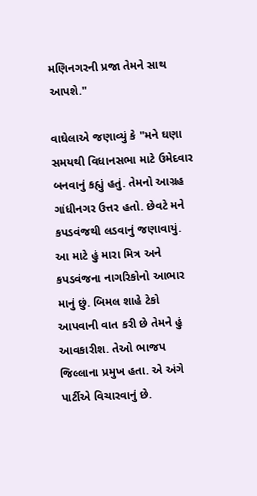મણિનગરની પ્રજા તેમને સાથ આપશે."

વાઘેલાએ જણાવ્યું કે "મને ઘણા સમયથી વિધાનસભા માટે ઉમેદવાર બનવાનું કહ્યું હતું. તેમનો આગ્રહ ગાંધીનગર ઉત્તર હતો. છેવટે મને કપડવંજથી લડવાનું જણાવાયું. આ માટે હું મારા મિત્ર અને કપડવંજના નાગરિકોનો આભાર માનું છું. બિમલ શાહે ટેકો આપવાની વાત કરી છે તેમને હું આવકારીશ. તેઓ ભાજપ જિલ્લાના પ્રમુખ હતા. એ અંગે પાર્ટીએ વિચારવાનું છે.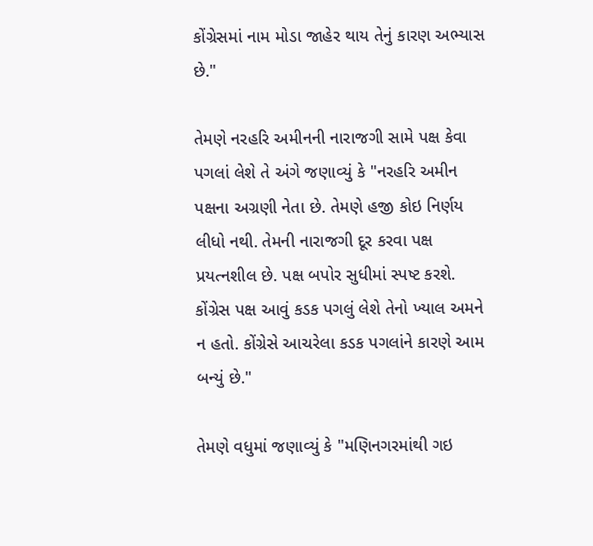કોંગ્રેસમાં નામ મોડા જાહેર થાય તેનું કારણ અભ્યાસ છે."

તેમણે નરહરિ અમીનની નારાજગી સામે પક્ષ કેવા પગલાં લેશે તે અંગે જણાવ્યું કે "નરહરિ અમીન પક્ષના અગ્રણી નેતા છે. તેમણે હજી કોઇ નિર્ણય લીધો નથી. તેમની નારાજગી દૂર કરવા પક્ષ પ્રયત્નશીલ છે. પક્ષ બપોર સુધીમાં સ્પષ્ટ કરશે. કોંગ્રેસ પક્ષ આવું કડક પગલું લેશે તેનો ખ્યાલ અમને ન હતો. કોંગ્રેસે આચરેલા કડક પગલાંને કારણે આમ બન્યું છે."

તેમણે વધુમાં જણાવ્યું કે "મણિનગરમાંથી ગઇ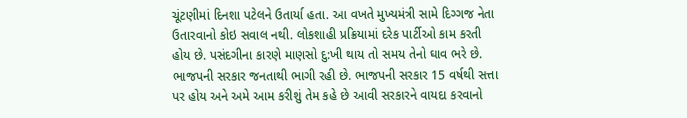ચૂંટણીમાં દિનશા પટેલને ઉતાર્યા હતા. આ વખતે મુખ્યમંત્રી સામે દિગ્ગજ નેતા ઉતારવાનો કોઇ સવાલ નથી. લોકશાહી પ્રક્રિયામાં દરેક પાર્ટીઓ કામ કરતી હોય છે. પસંદગીના કારણે માણસો દુ:ખી થાય તો સમય તેનો ઘાવ ભરે છે. ભાજપની સરકાર જનતાથી ભાગી રહી છે. ભાજપની સરકાર 15 વર્ષથી સત્તા પર હોય અને અમે આમ કરીશું તેમ કહે છે આવી સરકારને વાયદા કરવાનો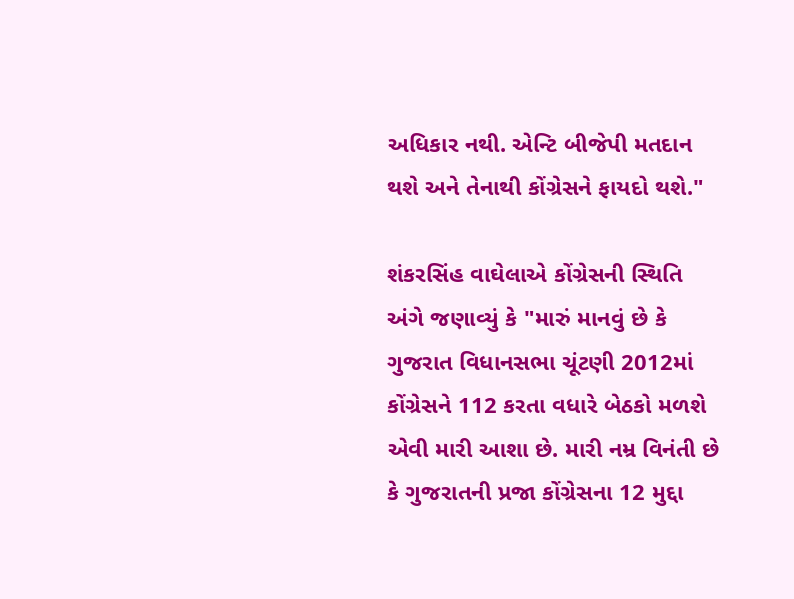અધિકાર નથી. એન્ટિ બીજેપી મતદાન થશે અને તેનાથી કોંગ્રેસને ફાયદો થશે."

શંકરસિંહ વાઘેલાએ કોંગ્રેસની સ્થિતિ અંગે જણાવ્યું કે "મારું માનવું છે કે ગુજરાત વિધાનસભા ચૂંટણી 2012માં કોંગ્રેસને 112 કરતા વધારે બેઠકો મળશે એવી મારી આશા છે. મારી નમ્ર વિનંતી છે કે ગુજરાતની પ્રજા કોંગ્રેસના 12 મુદ્દા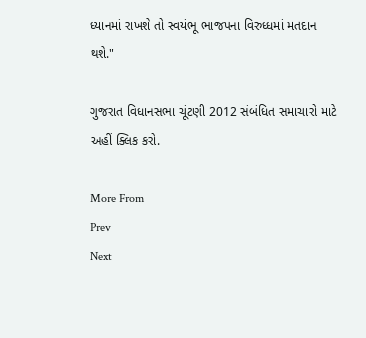ધ્યાનમાં રાખશે તો સ્વયંભૂ ભાજપના વિરુધ્ધમાં મતદાન થશે."

ગુજરાત વિધાનસભા ચૂંટણી 2012 સંબંધિત સમાચારો માટે અહીં ક્લિક કરો.

More From
Prev
Next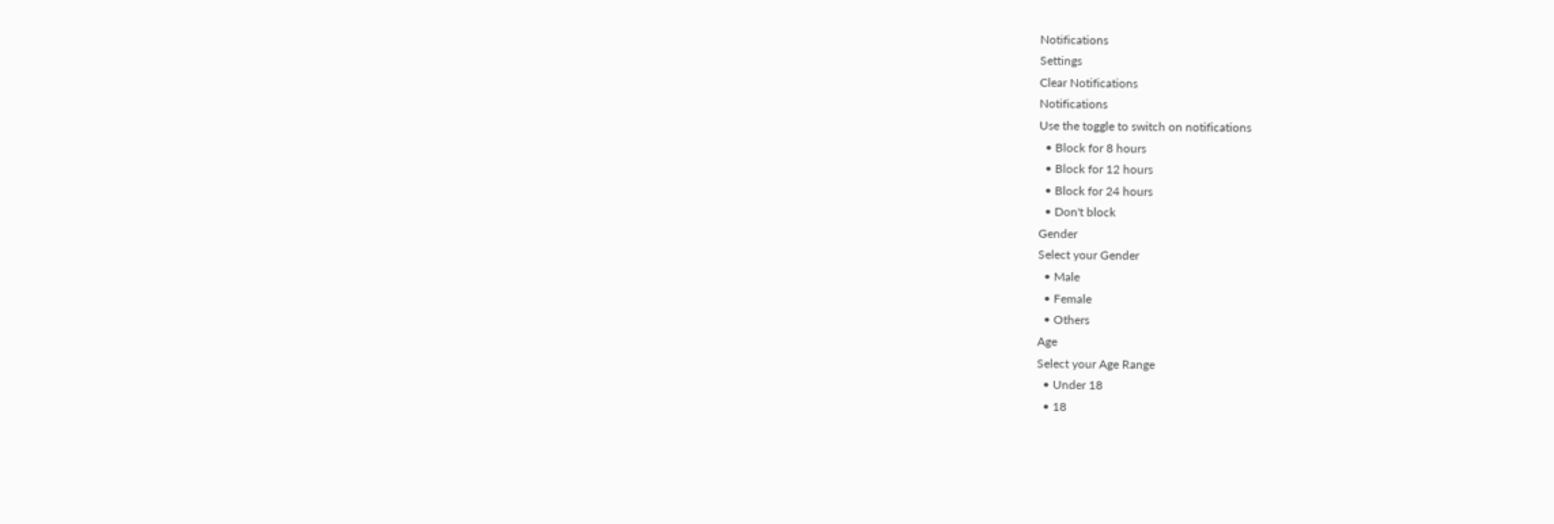Notifications
Settings
Clear Notifications
Notifications
Use the toggle to switch on notifications
  • Block for 8 hours
  • Block for 12 hours
  • Block for 24 hours
  • Don't block
Gender
Select your Gender
  • Male
  • Female
  • Others
Age
Select your Age Range
  • Under 18
  • 18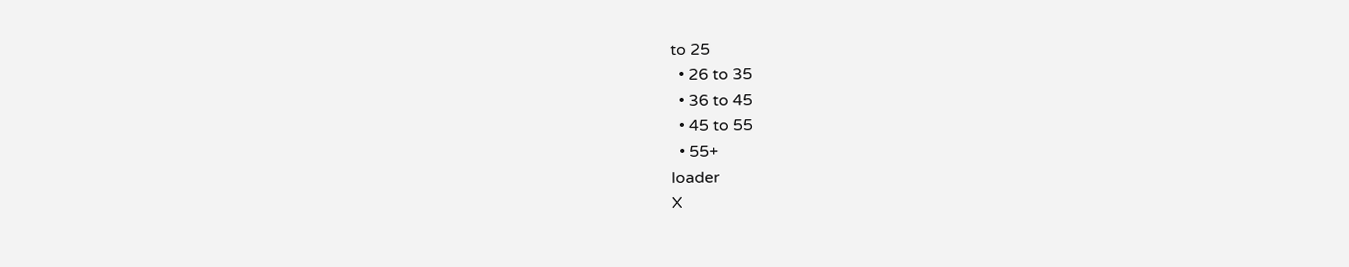to 25
  • 26 to 35
  • 36 to 45
  • 45 to 55
  • 55+
loader
X